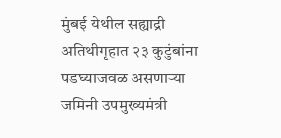मुंबई येथील सह्याद्री अतिथीगृहात २३ कुटुंबांना पडघ्याजवळ असणाऱ्या जमिनी उपमुख्यमंत्री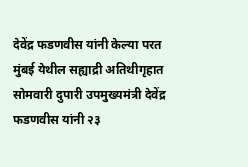देवेंद्र फडणवीस यांनी केल्या परत
मुंबई येथील सह्याद्री अतिथीगृहात सोमवारी दुपारी उपमुख्यमंत्री देवेंद्र फडणवीस यांनी २३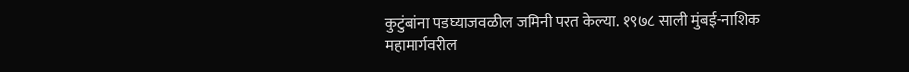कुटुंबांना पडघ्याजवळील जमिनी परत केल्या. १९७८ साली मुंबई-नाशिक महामार्गवरील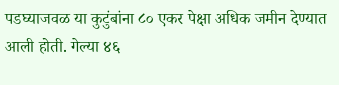पडघ्याजवळ या कुटुंबांना ८० एकर पेक्षा अधिक जमीन देण्यात आली होती. गेल्या ४६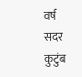वर्ष सदर कुटुंब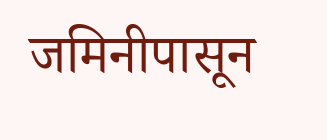जमिनीपासून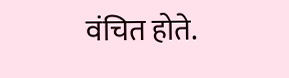वंचित होते.